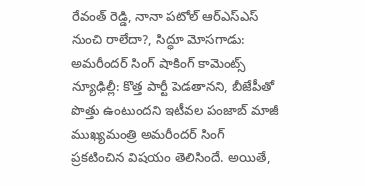రేవంత్ రెడ్డి, నానా పటోల్ ఆర్ఎస్ఎస్ నుంచి రాలేదా?, సిద్ధూ మోసగాడు: అమరీందర్ సింగ్ షాకింగ్ కామెంట్స్
న్యూఢిల్లీ: కొత్త పార్టీ పెడతానని, బీజేపీతో పొత్తు ఉంటుందని ఇటీవల పంజాబ్ మాజీ ముఖ్యమంత్రి అమరీందర్ సింగ్ ప్రకటించిన విషయం తెలిసిందే. అయితే,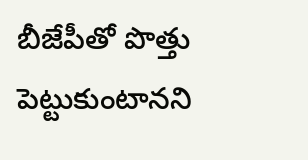బీజేపీతో పొత్తు పెట్టుకుంటానని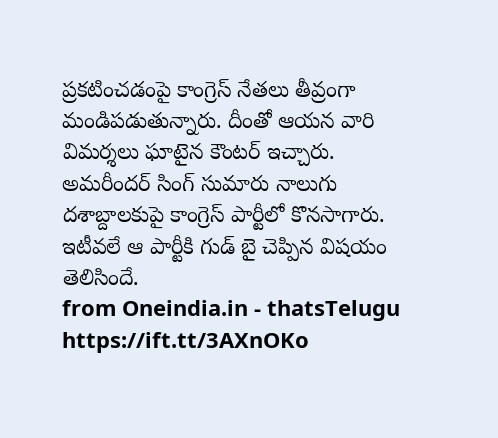ప్రకటించడంపై కాంగ్రెస్ నేతలు తీవ్రంగా మండిపడుతున్నారు. దీంతో ఆయన వారి విమర్శలు ఘాటైన కౌంటర్ ఇచ్చారు. అమరీందర్ సింగ్ సుమారు నాలుగు దశాబ్దాలకుపై కాంగ్రెస్ పార్టీలో కొనసాగారు. ఇటీవలే ఆ పార్టీకి గుడ్ బై చెప్పిన విషయం తెలిసిందే.
from Oneindia.in - thatsTelugu https://ift.tt/3AXnOKo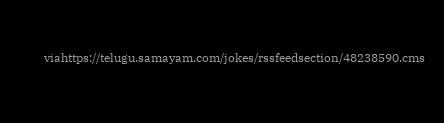viahttps://telugu.samayam.com/jokes/rssfeedsection/48238590.cms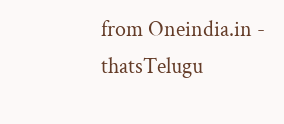from Oneindia.in - thatsTelugu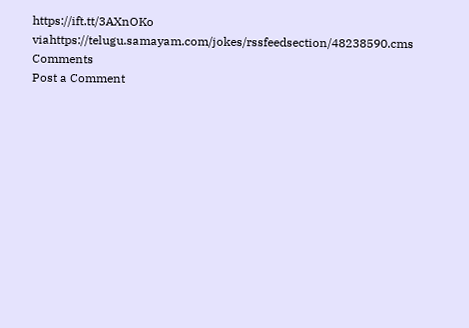https://ift.tt/3AXnOKo
viahttps://telugu.samayam.com/jokes/rssfeedsection/48238590.cms
Comments
Post a Comment